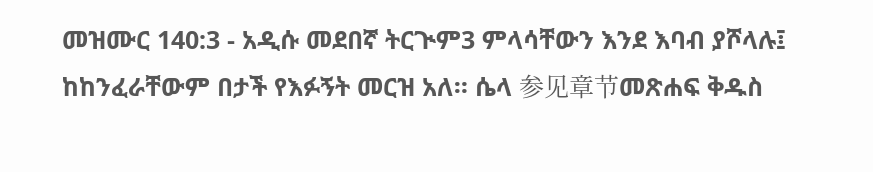መዝሙር 140:3 - አዲሱ መደበኛ ትርጒም3 ምላሳቸውን እንደ እባብ ያሾላሉ፤ ከከንፈራቸውም በታች የእፉኝት መርዝ አለ። ሴላ 参见章节መጽሐፍ ቅዱስ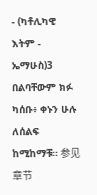- (ካቶሊካዊ እትም - ኤማሁስ)3 በልባቸውም ክፉ ካሰቡ፥ ቀኑን ሁሉ ለሰልፍ ከሚከማቹ። 参见章节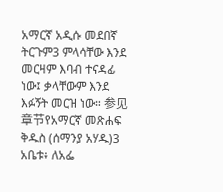አማርኛ አዲሱ መደበኛ ትርጉም3 ምላሳቸው እንደ መርዛም እባብ ተናዳፊ ነው፤ ቃላቸውም እንደ እፉኝት መርዝ ነው። 参见章节የአማርኛ መጽሐፍ ቅዱስ (ሰማንያ አሃዱ)3 አቤቱ፥ ለአፌ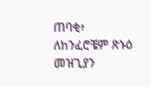ጠባቂ፥ ለከንፈሮቼም ጽኑዕ መዝጊያን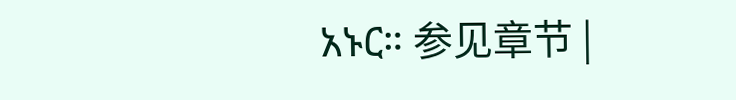አኑር። 参见章节 |